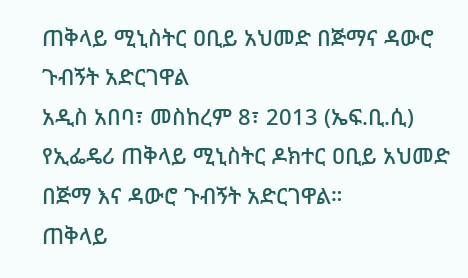ጠቅላይ ሚኒስትር ዐቢይ አህመድ በጅማና ዳውሮ ጉብኝት አድርገዋል
አዲስ አበባ፣ መስከረም 8፣ 2013 (ኤፍ.ቢ.ሲ) የኢፌዴሪ ጠቅላይ ሚኒስትር ዶክተር ዐቢይ አህመድ በጅማ እና ዳውሮ ጉብኝት አድርገዋል።
ጠቅላይ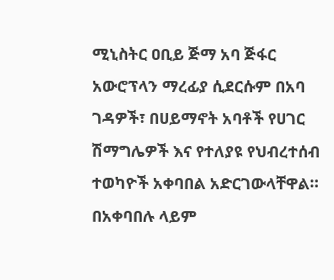ሚኒስትር ዐቢይ ጅማ አባ ጅፋር አውሮፕላን ማረፊያ ሲደርሱም በአባ ገዳዎች፣ በሀይማኖት አባቶች የሀገር ሽማግሌዎች እና የተለያዩ የህብረተሰብ ተወካዮች አቀባበል አድርገውላቸዋል።
በአቀባበሉ ላይም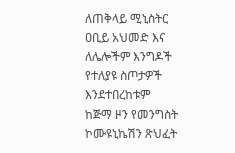ለጠቅላይ ሚኒስትር ዐቢይ አህመድ እና ለሌሎችም እንግዶች የተለያዩ ስጦታዎች እንደተበረከቱም ከጅማ ዞን የመንግስት ኮሙዩኒኬሽን ጽህፈት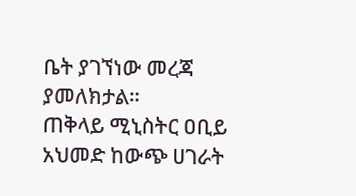ቤት ያገኘነው መረጃ ያመለክታል።
ጠቅላይ ሚኒስትር ዐቢይ አህመድ ከውጭ ሀገራት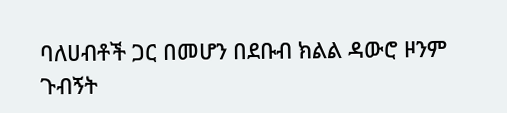ባለሀብቶች ጋር በመሆን በደቡብ ክልል ዳውሮ ዞንም ጉብኝት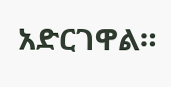አድርገዋል።